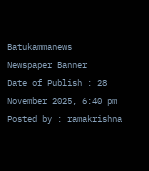Batukammanews
Newspaper Banner
Date of Publish : 28 November 2025, 6:40 pm Posted by : ramakrishna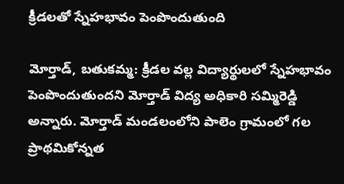క్రీడలతో స్నేహభావం పెంపొందుతుంది

మోర్తాడ్, బతుకమ్మ: క్రీడల వల్ల విద్యార్థులలో స్నేహభావం పెంపొందుతుందని మోర్తాడ్ విద్య అధికారి సమ్మిరెడ్డి అన్నారు. మోర్తాడ్ మండలంలోని పాలెం గ్రామంలో గల ప్రాథమికోన్నత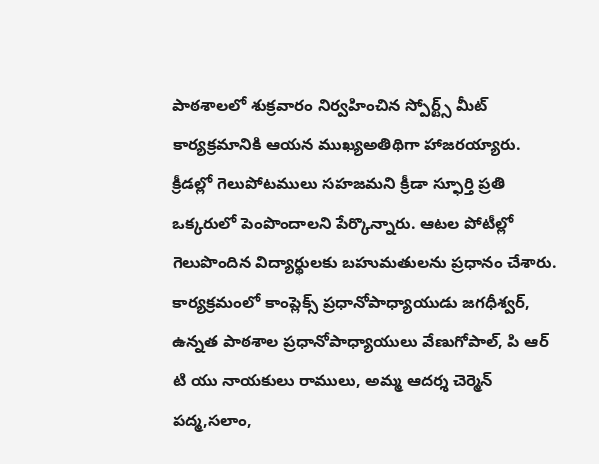పాఠశాలలో శుక్రవారం నిర్వహించిన స్పోర్ట్స్ మీట్ కార్యక్రమానికి ఆయన ముఖ్యఅతిథిగా హాజరయ్యారు. క్రీడల్లో గెలుపోటములు సహజమని క్రీడా స్ఫూర్తి ప్రతి ఒక్కరులో పెంపొందాలని పేర్కొన్నారు. ఆటల పోటీల్లో గెలుపొందిన విద్యార్థులకు బహుమతులను ప్రధానం చేశారు. కార్యక్రమంలో కాంప్లెక్స్ ప్రధానోపాధ్యాయుడు జగధీశ్వర్, ఉన్నత పాఠశాల ప్రధానోపాధ్యాయులు వేణుగోపాల్, పి ఆర్ టి యు నాయకులు రాములు, అమ్మ ఆదర్శ చెర్మెన్ పద్మ,సలాం,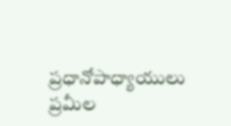ప్రధానోపాధ్యాయులు ప్రమీల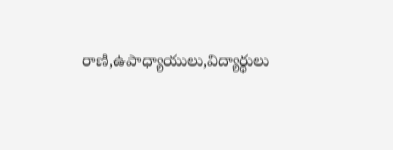రాణి,ఉపాధ్యాయులు,విద్యార్థులు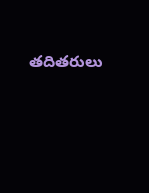తదితరులు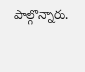పాల్గొన్నారు.